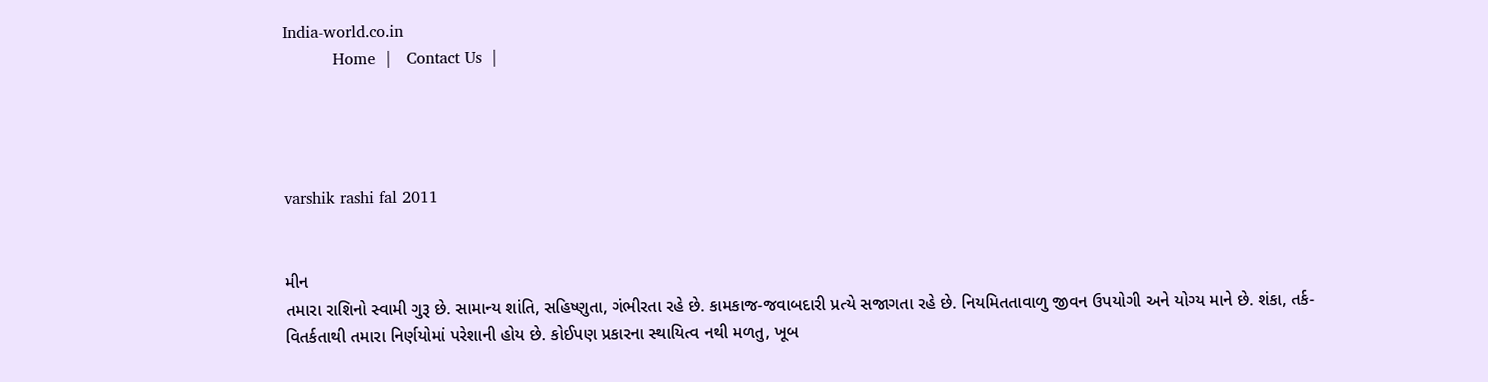India-world.co.in
          Home  |   Contact Us  |




varshik rashi fal 2011


મીન
તમારા રાશિનો સ્વામી ગુરૂ છે. સામાન્ય શાંતિ, સહિષ્ણુતા, ગંભીરતા રહે છે. કામકાજ-જવાબદારી પ્રત્યે સજાગતા રહે છે. નિયમિતતાવાળુ જીવન ઉપયોગી અને યોગ્ય માને છે. શંકા, તર્ક-વિતર્કતાથી તમારા નિર્ણયોમાં પરેશાની હોય છે. કોઈપણ પ્રકારના સ્થાયિત્વ નથી મળતુ, ખૂબ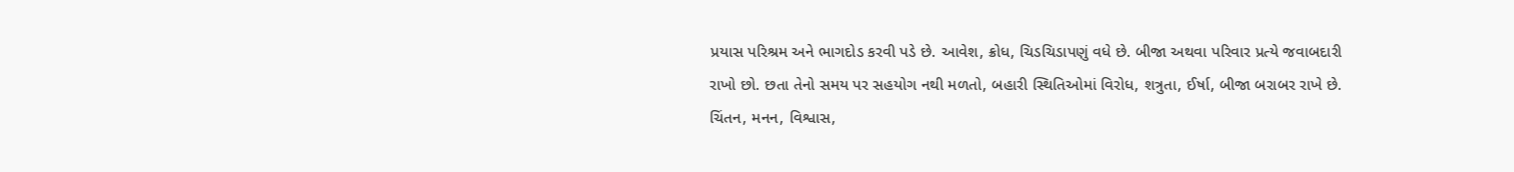પ્રયાસ પરિશ્રમ અને ભાગદોડ કરવી પડે છે. આવેશ, ક્રોધ, ચિડચિડાપણું વધે છે. બીજા અથવા પરિવાર પ્રત્યે જવાબદારી રાખો છો. છતા તેનો સમય પર સહયોગ નથી મળતો, બહારી સ્થિતિઓમાં વિરોધ, શત્રુતા, ઈર્ષા, બીજા બરાબર રાખે છે. ચિંતન, મનન, વિશ્વાસ,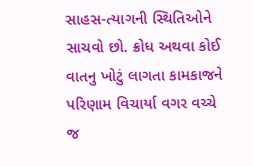સાહસ-ત્યાગની સ્થિતિઓને સાચવો છો. ક્રોધ અથવા કોઈ વાતનુ ખોટું લાગતા કામકાજને પરિણામ વિચાર્યા વગર વચ્ચે જ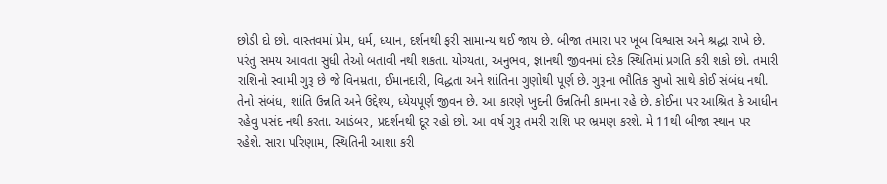છોડી દો છો. વાસ્તવમાં પ્રેમ, ધર્મ, ધ્યાન, દર્શનથી ફરી સામાન્ય થઈ જાય છે. બીજા તમારા પર ખૂબ વિશ્વાસ અને શ્રદ્ધા રાખે છે. પરંતુ સમય આવતા સુધી તેઓ બતાવી નથી શકતા. યોગ્યતા, અનુભવ, જ્ઞાનથી જીવનમાં દરેક સ્થિતિમાં પ્રગતિ કરી શકો છો. તમારી રાશિનો સ્વામી ગુરૂ છે જે વિનમ્રતા, ઈમાનદારી, વિદ્ધતા અને શાંતિના ગુણોથી પૂર્ણ છે. ગુરૂના ભૌતિક સુખો સાથે કોઈ સંબંધ નથી. તેનો સંબંધ, શાંતિ ઉન્નતિ અને ઉદ્દેશ્ય, ધ્યેયપૂર્ણ જીવન છે. આ કારણે ખુદની ઉન્નતિની કામના રહે છે. કોઈના પર આશ્રિત કે આધીન રહેવુ પસંદ નથી કરતા. આડંબર, પ્રદર્શનથી દૂર રહો છો. આ વર્ષ ગુરૂ તમરી રાશિ પર ભ્રમણ કરશે. મે 11થી બીજા સ્થાન પર રહેશે. સારા પરિણામ, સ્થિતિની આશા કરી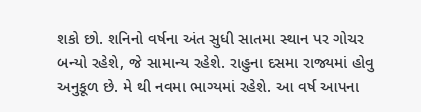શકો છો. શનિનો વર્ષના અંત સુધી સાતમા સ્થાન પર ગોચર બન્યો રહેશે, જે સામાન્ય રહેશે. રાહુના દસમા રાજ્યમાં હોવુ અનુકૂળ છે. મે થી નવમા ભાગ્યમાં રહેશે. આ વર્ષ આપના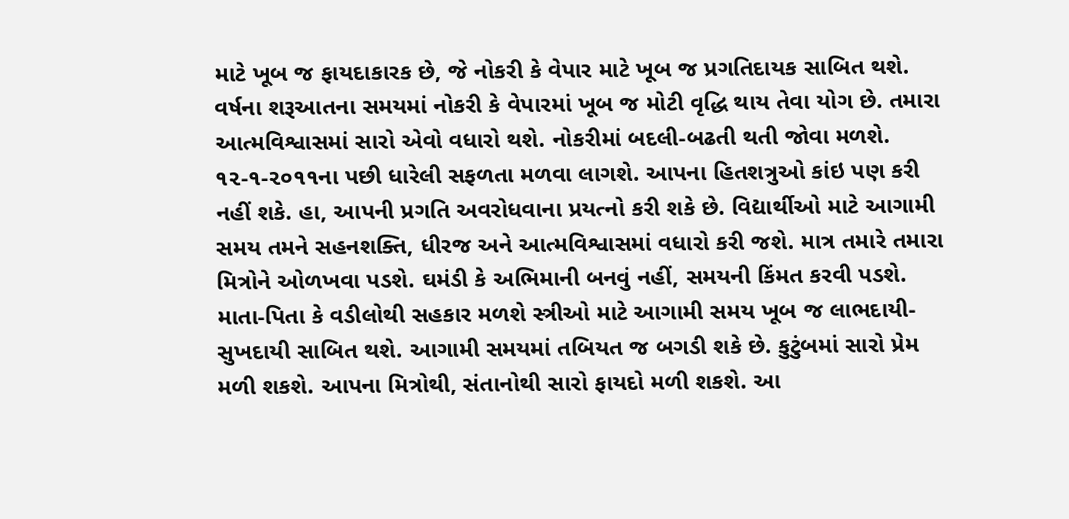માટે ખૂબ જ ફાયદાકારક છે, જે નોકરી કે વેપાર માટે ખૂબ જ પ્રગતિદાયક સાબિત થશે. વર્ષના શરૂઆતના સમયમાં નોકરી કે વેપારમાં ખૂબ જ મોટી વૃદ્ધિ થાય તેવા યોગ છે. તમારા આત્મવિશ્વાસમાં સારો એવો વધારો થશે. નોકરીમાં બદલી-બઢતી થતી જોવા મળશે. ૧૨-૧-૨૦૧૧ના પછી ધારેલી સફળતા મળવા લાગશે. આપના હિતશત્રુઓ કાંઇ પણ કરી નહીં શકે. હા, આપની પ્રગતિ અવરોધવાના પ્રયત્નો કરી શકે છે. વિદ્યાર્થીઓ માટે આગામી સમય તમને સહનશક્તિ, ધીરજ અને આત્મવિશ્વાસમાં વધારો કરી જશે. માત્ર તમારે તમારા મિત્રોને ઓળખવા પડશે. ઘમંડી કે અભિમાની બનવું નહીં, સમયની કિંમત કરવી પડશે. માતા-પિતા કે વડીલોથી સહકાર મળશે સ્ત્રીઓ માટે આગામી સમય ખૂબ જ લાભદાયી-સુખદાયી સાબિત થશે. આગામી સમયમાં તબિયત જ બગડી શકે છે. કુટુંબમાં સારો પ્રેમ મળી શકશે. આપના મિત્રોથી, સંતાનોથી સારો ફાયદો મળી શકશે. આ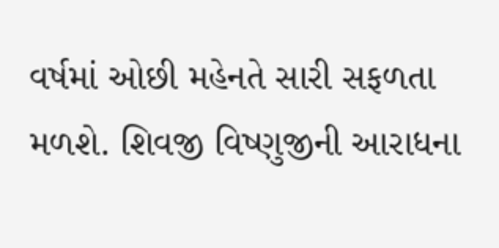વર્ષમાં ઓછી મહેનતે સારી સફળતા મળશે. શિવજી વિષ્ણુજીની આરાધના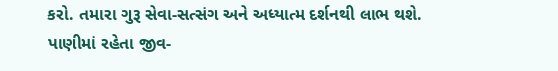કરો. તમારા ગુરૂ સેવા-સત્સંગ અને અધ્યાત્મ દર્શનથી લાભ થશે. પાણીમાં રહેતા જીવ-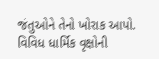જંતુઓને તેનો ખોરાક આપો. વિવિધ ધાર્મિક વૃક્ષોની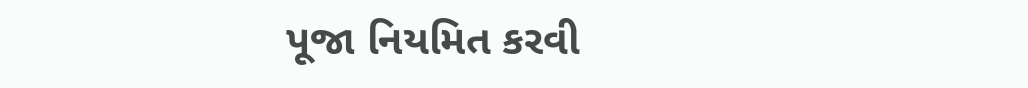પૂજા નિયમિત કરવી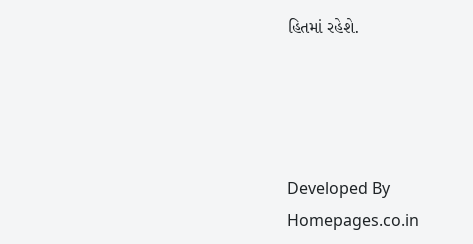હિતમાં રહેશે.




Developed By Homepages.co.in